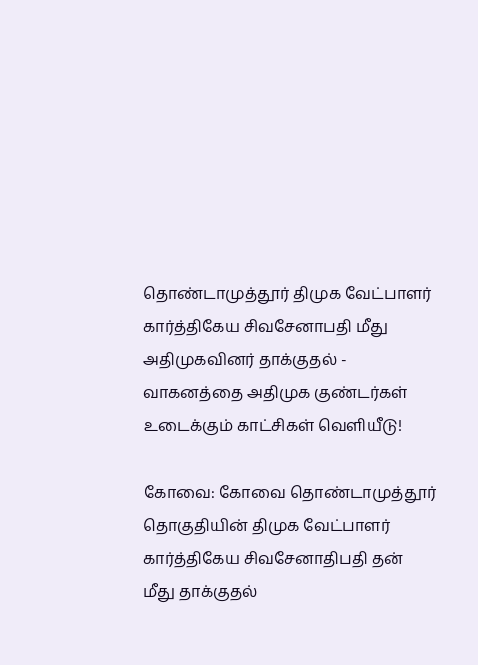தொண்டாமுத்தூர் திமுக வேட்பாளர் கார்த்திகேய சிவசேனாபதி மீது அதிமுகவினர் தாக்குதல் - வாகனத்தை அதிமுக குண்டர்கள் உடைக்கும் காட்சிகள் வெளியீடு!

கோவை: கோவை தொண்டாமுத்தூர் தொகுதியின் திமுக வேட்பாளர் கார்த்திகேய சிவசேனாதிபதி தன் மீது தாக்குதல்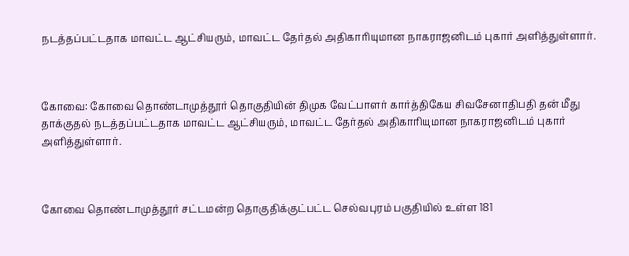நடத்தப்பட்டதாக மாவட்ட ஆட்சியரும், மாவட்ட தேர்தல் அதிகாரியுமான நாகராஜனிடம் புகார் அளித்துள்ளார்.



கோவை: கோவை தொண்டாமுத்தூர் தொகுதியின் திமுக வேட்பாளர் கார்த்திகேய சிவசேனாதிபதி தன் மீது தாக்குதல் நடத்தப்பட்டதாக மாவட்ட ஆட்சியரும், மாவட்ட தேர்தல் அதிகாரியுமான நாகராஜனிடம் புகார் அளித்துள்ளார்.



கோவை தொண்டாமுத்தூர் சட்டமன்ற தொகுதிக்குட்பட்ட செல்வபுரம் பகுதியில் உள்ள 181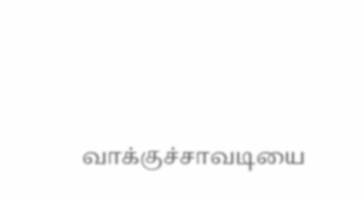வாக்குச்சாவடியை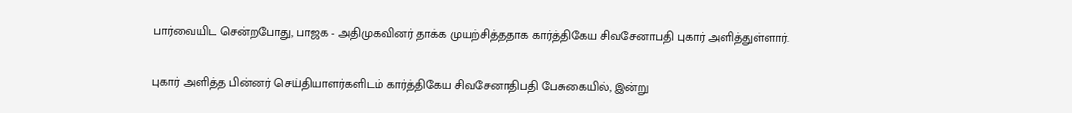பார்வையிட சென்றபோது, பாஜக - அதிமுகவினர் தாக்க முயற்சித்ததாக கார்த்திகேய சிவசேனாபதி புகார் அளித்துள்ளார்.

புகார் அளித்த பின்னர் செய்தியாளர்களிடம் கார்த்திகேய சிவசேனாதிபதி பேசுகையில், இன்று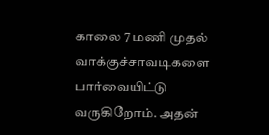காலை 7 மணி முதல் வாக்குச்சாவடிகளை பார்வையிட்டு வருகிறோம். அதன்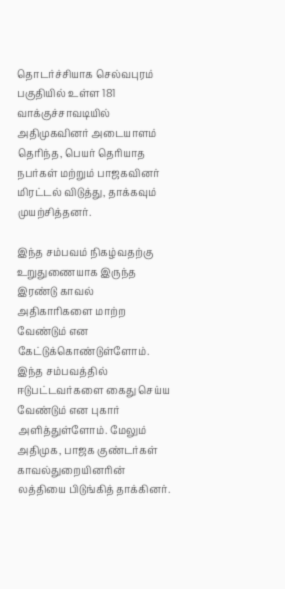தொடர்ச்சியாக செல்வபுரம் பகுதியில் உள்ள 181 வாக்குச்சாவடியில் அதிமுகவினர் அடையாளம் தெரிந்த, பெயர் தெரியாத நபர்கள் மற்றும் பாஜகவினர் மிரட்டல் விடுத்து, தாக்கவும் முயற்சித்தனர்.

இந்த சம்பவம் நிகழ்வதற்கு உறுதுணையாக இருந்த இரண்டு காவல் அதிகாரிகளை மாற்ற வேண்டும் என கேட்டுக்கொண்டுள்ளோம். இந்த சம்பவத்தில் ஈடுபட்டவர்களை கைது செய்ய வேண்டும் என புகார் அளித்துள்ளோம். மேலும் அதிமுக, பாஜக குண்டர்கள் காவல்துறையினரின் லத்தியை பிடுங்கித் தாக்கினர்.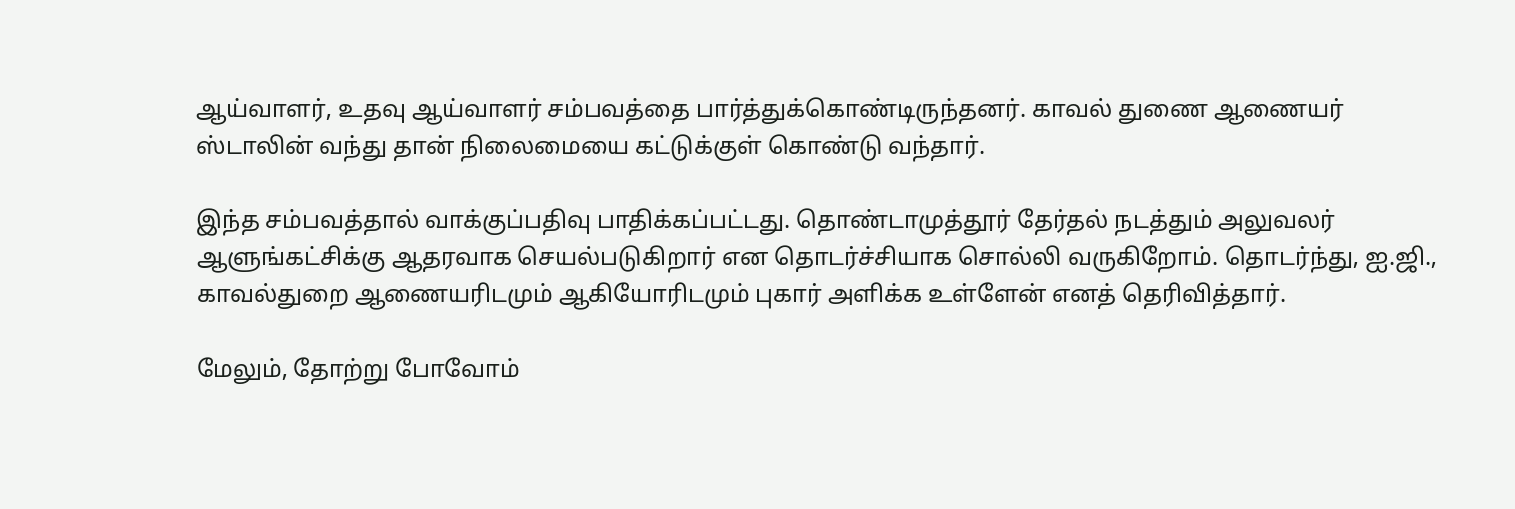ஆய்வாளர், உதவு ஆய்வாளர் சம்பவத்தை பார்த்துக்கொண்டிருந்தனர். காவல் துணை ஆணையர் ஸ்டாலின் வந்து தான் நிலைமையை கட்டுக்குள் கொண்டு வந்தார்.

இந்த சம்பவத்தால் வாக்குப்பதிவு பாதிக்கப்பட்டது. தொண்டாமுத்தூர் தேர்தல் நடத்தும் அலுவலர் ஆளுங்கட்சிக்கு ஆதரவாக செயல்படுகிறார் என தொடர்ச்சியாக சொல்லி வருகிறோம். தொடர்ந்து, ஐ.ஜி., காவல்துறை ஆணையரிடமும் ஆகியோரிடமும் புகார் அளிக்க உள்ளேன் எனத் தெரிவித்தார்.

மேலும், தோற்று போவோம்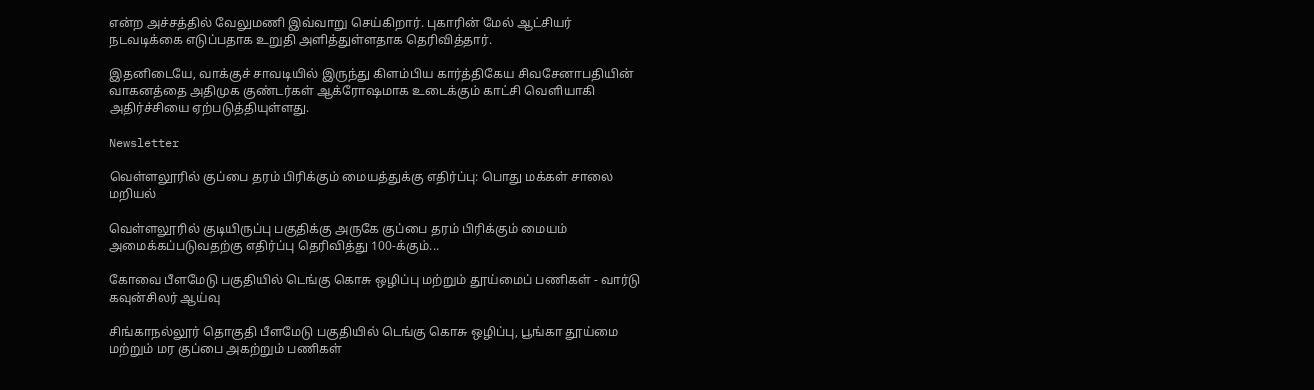என்ற அச்சத்தில் வேலுமணி இவ்வாறு செய்கிறார். புகாரின் மேல் ஆட்சியர் நடவடிக்கை எடுப்பதாக உறுதி அளித்துள்ளதாக தெரிவித்தார்.

இதனிடையே, வாக்குச் சாவடியில் இருந்து கிளம்பிய கார்த்திகேய சிவசேனாபதியின் வாகனத்தை அதிமுக குண்டர்கள் ஆக்ரோஷமாக உடைக்கும் காட்சி வெளியாகி அதிர்ச்சியை ஏற்படுத்தியுள்ளது.

Newsletter

வெள்ளலூரில் குப்பை தரம் பிரிக்கும் மையத்துக்கு எதிர்ப்பு: பொது மக்கள் சாலை மறியல்

வெள்ளலூரில் குடியிருப்பு பகுதிக்கு அருகே குப்பை தரம் பிரிக்கும் மையம் அமைக்கப்படுவதற்கு எதிர்ப்பு தெரிவித்து 100-க்கும்...

கோவை பீளமேடு பகுதியில் டெங்கு கொசு ஒழிப்பு மற்றும் தூய்மைப் பணிகள் - வார்டு கவுன்சிலர் ஆய்வு

சிங்காநல்லூர் தொகுதி பீளமேடு பகுதியில் டெங்கு கொசு ஒழிப்பு, பூங்கா தூய்மை மற்றும் மர குப்பை அகற்றும் பணிகள்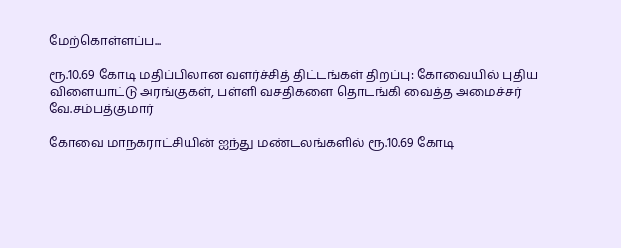மேற்கொள்ளப்ப...

ரூ.10.69 கோடி மதிப்பிலான வளர்ச்சித் திட்டங்கள் திறப்பு: கோவையில் புதிய விளையாட்டு அரங்குகள், பள்ளி வசதிகளை தொடங்கி வைத்த அமைச்சர் வே.சம்பத்குமார்

கோவை மாநகராட்சியின் ஐந்து மண்டலங்களில் ரூ.10.69 கோடி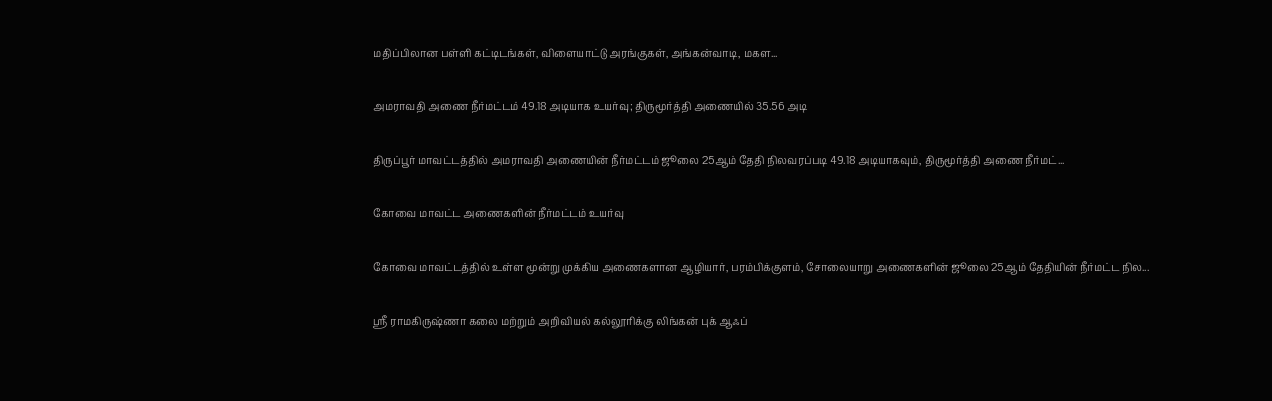மதிப்பிலான பள்ளி கட்டிடங்கள், விளையாட்டு அரங்குகள், அங்கன்வாடி, மகள...

அமராவதி அணை நீர்மட்டம் 49.18 அடியாக உயர்வு; திருமூர்த்தி அணையில் 35.56 அடி

திருப்பூர் மாவட்டத்தில் அமராவதி அணையின் நீர்மட்டம் ஜூலை 25ஆம் தேதி நிலவரப்படி 49.18 அடியாகவும், திருமூர்த்தி அணை நீர்மட்...

கோவை மாவட்ட அணைகளின் நீர்மட்டம் உயர்வு

கோவை மாவட்டத்தில் உள்ள மூன்று முக்கிய அணைகளான ஆழியார், பரம்பிக்குளம், சோலையாறு அணைகளின் ஜூலை 25ஆம் தேதியின் நீர்மட்ட நில...

ஸ்ரீ ராமகிருஷ்ணா கலை மற்றும் அறிவியல் கல்லூரிக்கு லிங்கன் புக் ஆஃப்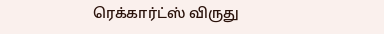ரெக்கார்ட்ஸ் விருது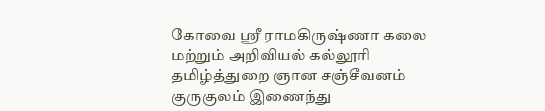கோவை ஸ்ரீ ராமகிருஷ்ணா கலை மற்றும் அறிவியல் கல்லூரி தமிழ்த்துறை ஞான சஞ்சீவனம் குருகுலம் இணைந்து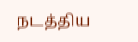நடத்திய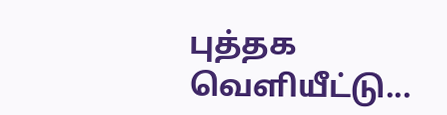புத்தக வெளியீட்டு...